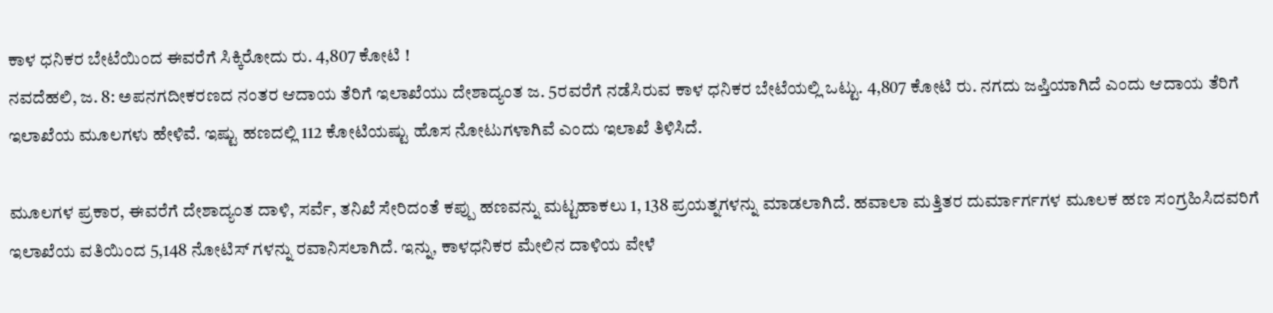ಕಾಳ ಧನಿಕರ ಬೇಟೆಯಿಂದ ಈವರೆಗೆ ಸಿಕ್ಕಿರೋದು ರು. 4,807 ಕೋಟಿ !
ನವದೆಹಲಿ, ಜ. 8: ಅಪನಗದೀಕರಣದ ನಂತರ ಆದಾಯ ತೆರಿಗೆ ಇಲಾಖೆಯು ದೇಶಾದ್ಯಂತ ಜ. 5ರವರೆಗೆ ನಡೆಸಿರುವ ಕಾಳ ಧನಿಕರ ಬೇಟೆಯಲ್ಲಿ ಒಟ್ಟು. 4,807 ಕೋಟಿ ರು. ನಗದು ಜಪ್ತಿಯಾಗಿದೆ ಎಂದು ಆದಾಯ ತೆರಿಗೆ ಇಲಾಖೆಯ ಮೂಲಗಳು ಹೇಳಿವೆ. ಇಷ್ಟು ಹಣದಲ್ಲಿ 112 ಕೋಟಿಯಷ್ಟು ಹೊಸ ನೋಟುಗಳಾಗಿವೆ ಎಂದು ಇಲಾಖೆ ತಿಳಿಸಿದೆ.

ಮೂಲಗಳ ಪ್ರಕಾರ, ಈವರೆಗೆ ದೇಶಾದ್ಯಂತ ದಾಳಿ, ಸರ್ವೆ, ತನಿಖೆ ಸೇರಿದಂತೆ ಕಪ್ಪು ಹಣವನ್ನು ಮಟ್ಟಹಾಕಲು 1, 138 ಪ್ರಯತ್ನಗಳನ್ನು ಮಾಡಲಾಗಿದೆ. ಹವಾಲಾ ಮತ್ತಿತರ ದುರ್ಮಾರ್ಗಗಳ ಮೂಲಕ ಹಣ ಸಂಗ್ರಹಿಸಿದವರಿಗೆ ಇಲಾಖೆಯ ವತಿಯಿಂದ 5,148 ನೋಟಿಸ್ ಗಳನ್ನು ರವಾನಿಸಲಾಗಿದೆ. ಇನ್ನು, ಕಾಳಧನಿಕರ ಮೇಲಿನ ದಾಳಿಯ ವೇಳೆ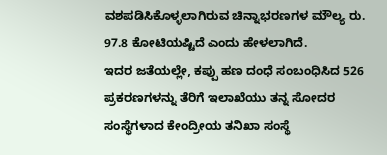ವಶಪಡಿಸಿಕೊಳ್ಳಲಾಗಿರುವ ಚಿನ್ನಾಭರಣಗಳ ಮೌಲ್ಯ ರು. 97.8 ಕೋಟಿಯಷ್ಟಿದೆ ಎಂದು ಹೇಳಲಾಗಿದೆ.
ಇದರ ಜತೆಯಲ್ಲೇ, ಕಪ್ಪು ಹಣ ದಂಧೆ ಸಂಬಂಧಿಸಿದ 526 ಪ್ರಕರಣಗಳನ್ನು ತೆರಿಗೆ ಇಲಾಖೆಯು ತನ್ನ ಸೋದರ ಸಂಸ್ಥೆಗಳಾದ ಕೇಂದ್ರೀಯ ತನಿಖಾ ಸಂಸ್ಥೆ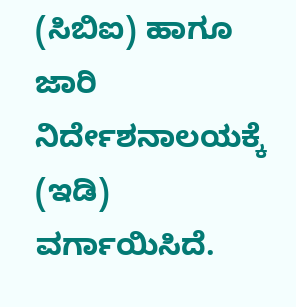(ಸಿಬಿಐ) ಹಾಗೂ ಜಾರಿ ನಿರ್ದೇಶನಾಲಯಕ್ಕೆ (ಇಡಿ) ವರ್ಗಾಯಿಸಿದೆ.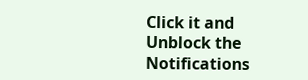Click it and Unblock the Notifications